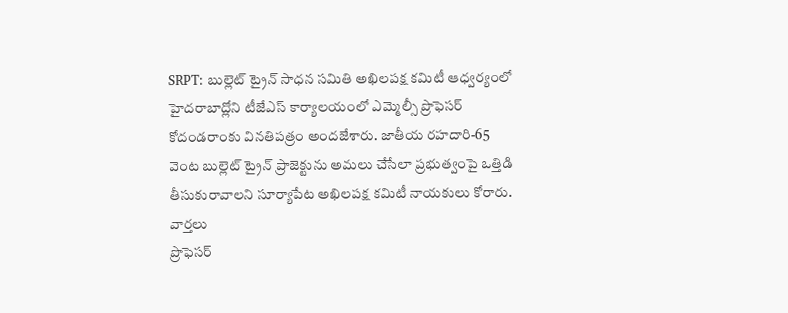SRPT: బుల్లెట్ ట్రైన్ సాధన సమితి అఖిలపక్ష కమిటీ ఆధ్వర్యంలో హైదరాబాద్లోని టీజేఎస్ కార్యాలయంలో ఎమ్మెల్సీ ప్రొఫెసర్ కోదండరాంకు వినతిపత్రం అందజేశారు. జాతీయ రహదారి-65 వెంట బుల్లెట్ ట్రైన్ ప్రాజెక్టును అమలు చేసేలా ప్రభుత్వంపై ఒత్తిడి తీసుకురావాలని సూర్యాపేట అఖిలపక్ష కమిటీ నాయకులు కోరారు.
వార్తలు
ప్రొఫెసర్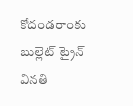కోదండరాంకు బుల్లెట్ ట్రైన్ వినతి